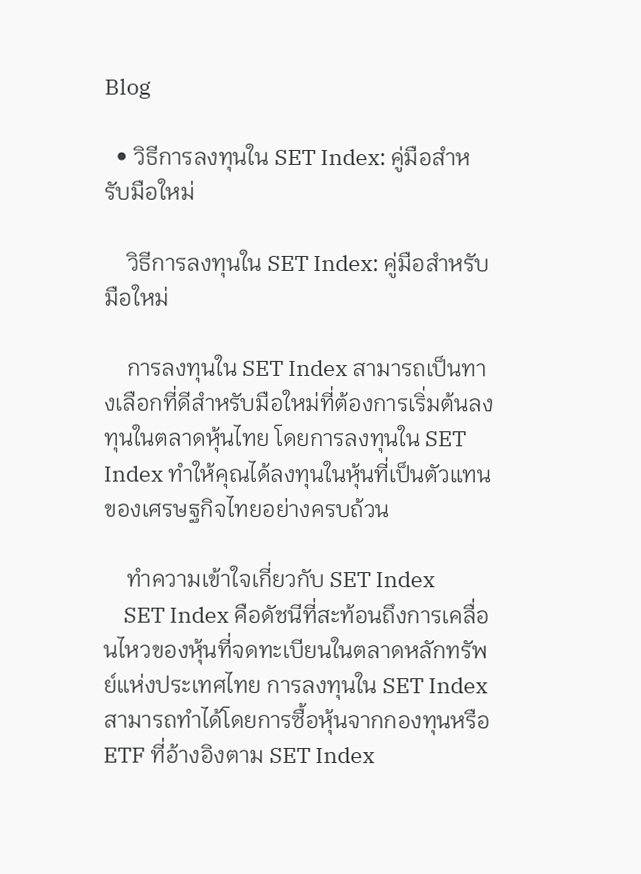Blog

  • วิธีการลงทุนใน SET Index: คู่มือสำหรับมือใหม่

    วิธีการลงทุนใน SET Index: คู่มือสำหรับมือใหม่

    การลงทุนใน SET Index สามารถเป็นทางเลือกที่ดีสำหรับมือใหม่ที่ต้องการเริ่มต้นลงทุนในตลาดหุ้นไทย โดยการลงทุนใน SET Index ทำให้คุณได้ลงทุนในหุ้นที่เป็นตัวแทนของเศรษฐกิจไทยอย่างครบถ้วน

    ทำความเข้าใจเกี่ยวกับ SET Index
    SET Index คือดัชนีที่สะท้อนถึงการเคลื่อนไหวของหุ้นที่จดทะเบียนในตลาดหลักทรัพย์แห่งประเทศไทย การลงทุนใน SET Index สามารถทำได้โดยการซื้อหุ้นจากกองทุนหรือ ETF ที่อ้างอิงตาม SET Index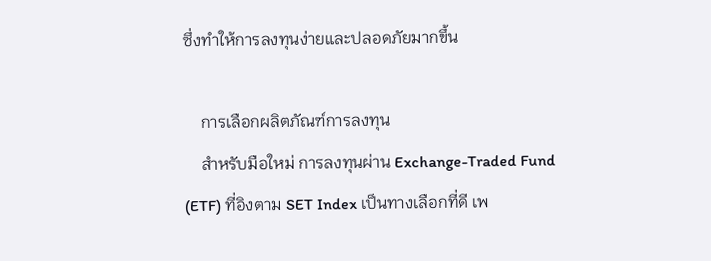ซึ่งทำให้การลงทุนง่ายและปลอดภัยมากขึ้น

    การเลือกผลิตภัณฑ์การลงทุน
    สำหรับมือใหม่ การลงทุนผ่าน Exchange-Traded Fund (ETF) ที่อิงตาม SET Index เป็นทางเลือกที่ดี เพ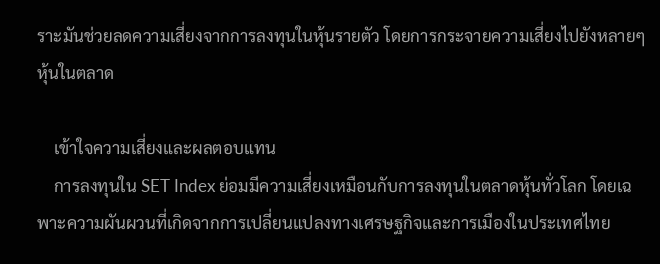ราะมันช่วยลดความเสี่ยงจากการลงทุนในหุ้นรายตัว โดยการกระจายความเสี่ยงไปยังหลายๆ หุ้นในตลาด

    เข้าใจความเสี่ยงและผลตอบแทน
    การลงทุนใน SET Index ย่อมมีความเสี่ยงเหมือนกับการลงทุนในตลาดหุ้นทั่วโลก โดยเฉพาะความผันผวนที่เกิดจากการเปลี่ยนแปลงทางเศรษฐกิจและการเมืองในประเทศไทย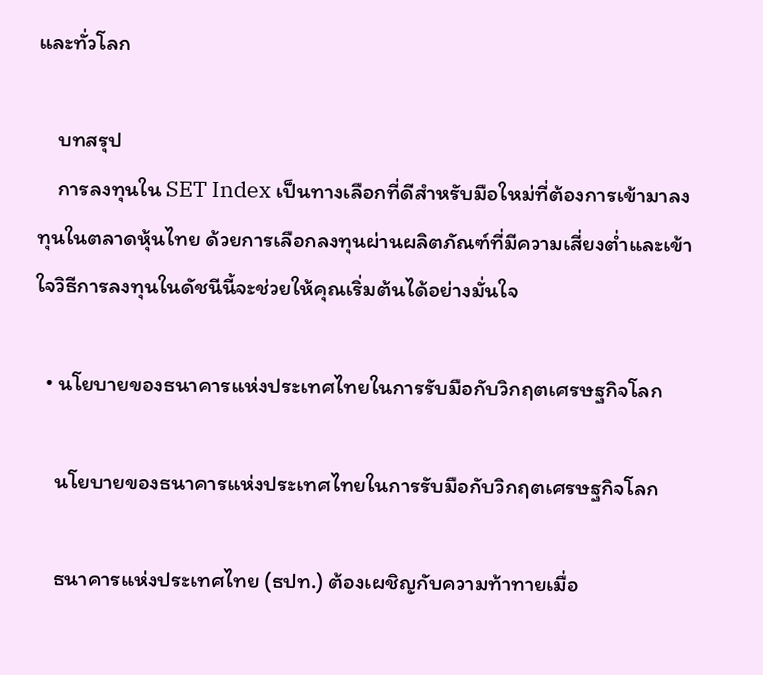และทั่วโลก

    บทสรุป
    การลงทุนใน SET Index เป็นทางเลือกที่ดีสำหรับมือใหม่ที่ต้องการเข้ามาลงทุนในตลาดหุ้นไทย ด้วยการเลือกลงทุนผ่านผลิตภัณฑ์ที่มีความเสี่ยงต่ำและเข้าใจวิธีการลงทุนในดัชนีนี้จะช่วยให้คุณเริ่มต้นได้อย่างมั่นใจ

  • นโยบายของธนาคารแห่งประเทศไทยในการรับมือกับวิกฤตเศรษฐกิจโลก

    นโยบายของธนาคารแห่งประเทศไทยในการรับมือกับวิกฤตเศรษฐกิจโลก

    ธนาคารแห่งประเทศไทย (ธปท.) ต้องเผชิญกับความท้าทายเมื่อ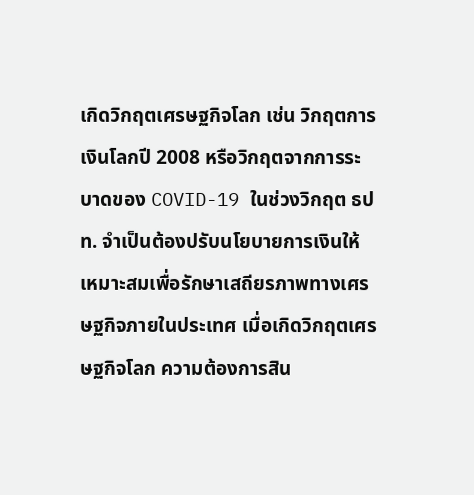เกิดวิกฤตเศรษฐกิจโลก เช่น วิกฤตการเงินโลกปี 2008 หรือวิกฤตจากการระบาดของ COVID-19 ในช่วงวิกฤต ธปท. จำเป็นต้องปรับนโยบายการเงินให้เหมาะสมเพื่อรักษาเสถียรภาพทางเศรษฐกิจภายในประเทศ เมื่อเกิดวิกฤตเศรษฐกิจโลก ความต้องการสิน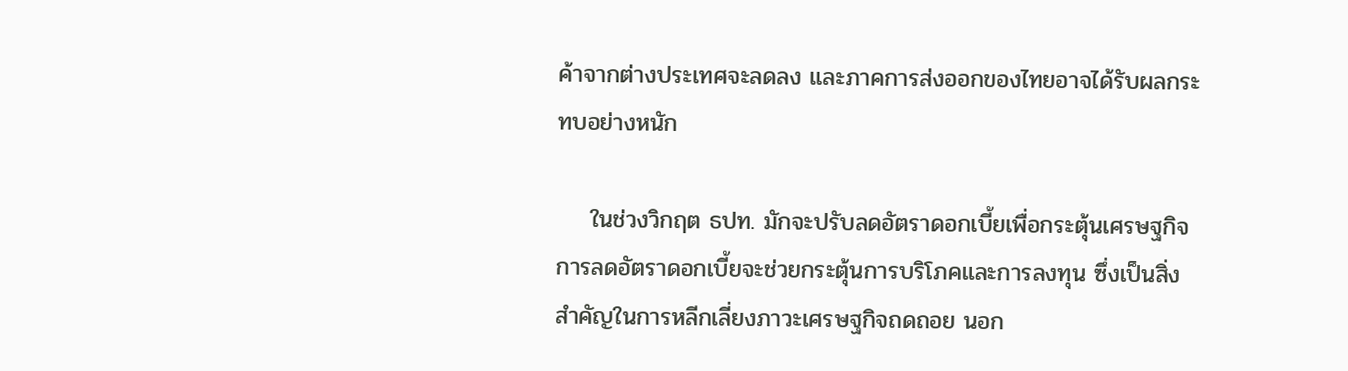ค้าจากต่างประเทศจะลดลง และภาคการส่งออกของไทยอาจได้รับผลกระทบอย่างหนัก

    ในช่วงวิกฤต ธปท. มักจะปรับลดอัตราดอกเบี้ยเพื่อกระตุ้นเศรษฐกิจ การลดอัตราดอกเบี้ยจะช่วยกระตุ้นการบริโภคและการลงทุน ซึ่งเป็นสิ่งสำคัญในการหลีกเลี่ยงภาวะเศรษฐกิจถดถอย นอก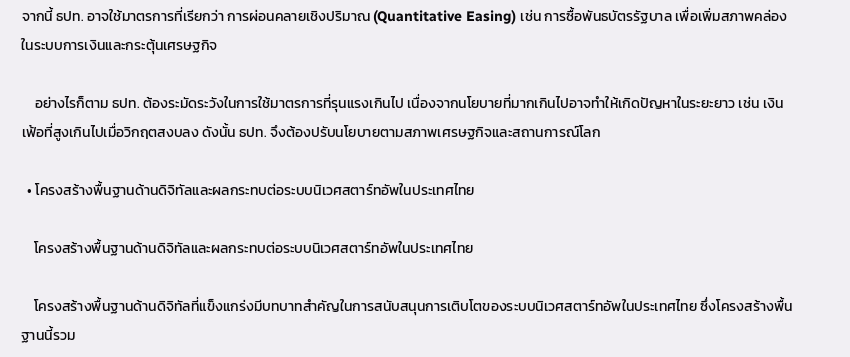จากนี้ ธปท. อาจใช้มาตรการที่เรียกว่า การผ่อนคลายเชิงปริมาณ (Quantitative Easing) เช่น การซื้อพันธบัตรรัฐบาล เพื่อเพิ่มสภาพคล่องในระบบการเงินและกระตุ้นเศรษฐกิจ

    อย่างไรก็ตาม ธปท. ต้องระมัดระวังในการใช้มาตรการที่รุนแรงเกินไป เนื่องจากนโยบายที่มากเกินไปอาจทำให้เกิดปัญหาในระยะยาว เช่น เงินเฟ้อที่สูงเกินไปเมื่อวิกฤตสงบลง ดังนั้น ธปท. จึงต้องปรับนโยบายตามสภาพเศรษฐกิจและสถานการณ์โลก

  • โครงสร้างพื้นฐานด้านดิจิทัลและผลกระทบต่อระบบนิเวศสตาร์ทอัพในประเทศไทย

    โครงสร้างพื้นฐานด้านดิจิทัลและผลกระทบต่อระบบนิเวศสตาร์ทอัพในประเทศไทย

    โครงสร้างพื้นฐานด้านดิจิทัลที่แข็งแกร่งมีบทบาทสำคัญในการสนับสนุนการเติบโตของระบบนิเวศสตาร์ทอัพในประเทศไทย ซึ่งโครงสร้างพื้นฐานนี้รวม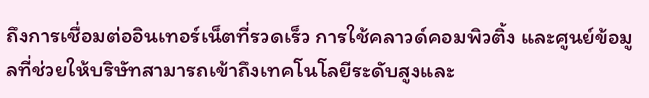ถึงการเชื่อมต่ออินเทอร์เน็ตที่รวดเร็ว การใช้คลาวด์คอมพิวติ้ง และศูนย์ข้อมูลที่ช่วยให้บริษัทสามารถเข้าถึงเทคโนโลยีระดับสูงและ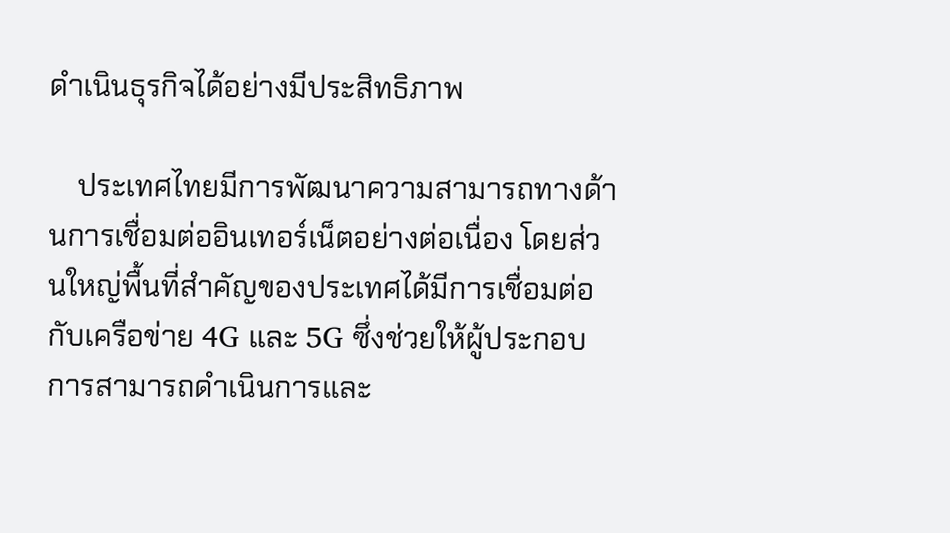ดำเนินธุรกิจได้อย่างมีประสิทธิภาพ

    ประเทศไทยมีการพัฒนาความสามารถทางด้านการเชื่อมต่ออินเทอร์เน็ตอย่างต่อเนื่อง โดยส่วนใหญ่พื้นที่สำคัญของประเทศได้มีการเชื่อมต่อกับเครือข่าย 4G และ 5G ซึ่งช่วยให้ผู้ประกอบการสามารถดำเนินการและ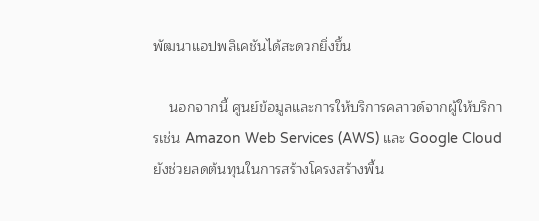พัฒนาแอปพลิเคชันได้สะดวกยิ่งขึ้น

    นอกจากนี้ ศูนย์ข้อมูลและการให้บริการคลาวด์จากผู้ให้บริการเช่น Amazon Web Services (AWS) และ Google Cloud ยังช่วยลดต้นทุนในการสร้างโครงสร้างพื้น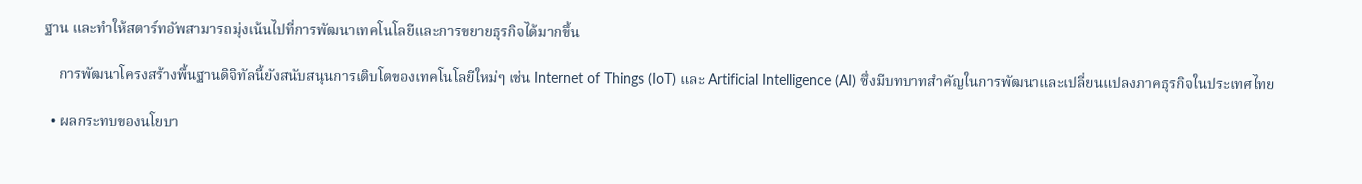ฐาน และทำให้สตาร์ทอัพสามารถมุ่งเน้นไปที่การพัฒนาเทคโนโลยีและการขยายธุรกิจได้มากขึ้น

    การพัฒนาโครงสร้างพื้นฐานดิจิทัลนี้ยังสนับสนุนการเติบโตของเทคโนโลยีใหม่ๆ เช่น Internet of Things (IoT) และ Artificial Intelligence (AI) ซึ่งมีบทบาทสำคัญในการพัฒนาและเปลี่ยนแปลงภาคธุรกิจในประเทศไทย

  • ผลกระทบของนโยบา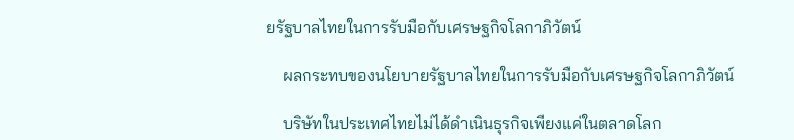ยรัฐบาลไทยในการรับมือกับเศรษฐกิจโลกาภิวัตน์

    ผลกระทบของนโยบายรัฐบาลไทยในการรับมือกับเศรษฐกิจโลกาภิวัตน์

    บริษัทในประเทศไทยไม่ได้ดำเนินธุรกิจเพียงแค่ในตลาดโลก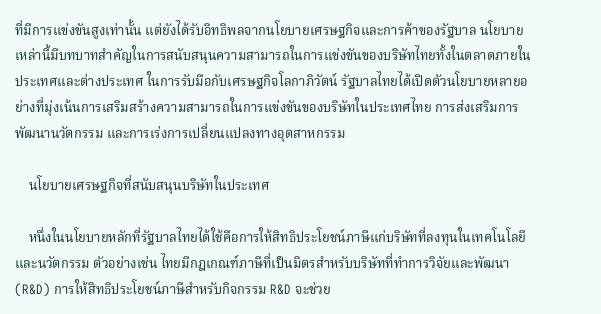ที่มีการแข่งขันสูงเท่านั้น แต่ยังได้รับอิทธิพลจากนโยบายเศรษฐกิจและการค้าของรัฐบาล นโยบายเหล่านี้มีบทบาทสำคัญในการสนับสนุนความสามารถในการแข่งขันของบริษัทไทยทั้งในตลาดภายในประเทศและต่างประเทศ ในการรับมือกับเศรษฐกิจโลกาภิวัตน์ รัฐบาลไทยได้เปิดตัวนโยบายหลายอย่างที่มุ่งเน้นการเสริมสร้างความสามารถในการแข่งขันของบริษัทในประเทศไทย การส่งเสริมการพัฒนานวัตกรรม และการเร่งการเปลี่ยนแปลงทางอุตสาหกรรม

    นโยบายเศรษฐกิจที่สนับสนุนบริษัทในประเทศ

    หนึ่งในนโยบายหลักที่รัฐบาลไทยได้ใช้คือการให้สิทธิประโยชน์ภาษีแก่บริษัทที่ลงทุนในเทคโนโลยีและนวัตกรรม ตัวอย่างเช่น ไทยมีกฎเกณฑ์ภาษีที่เป็นมิตรสำหรับบริษัทที่ทำการวิจัยและพัฒนา (R&D) การให้สิทธิประโยชน์ภาษีสำหรับกิจกรรม R&D จะช่วย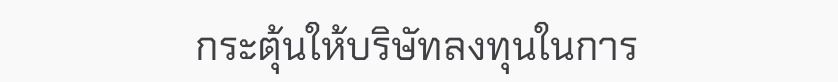กระตุ้นให้บริษัทลงทุนในการ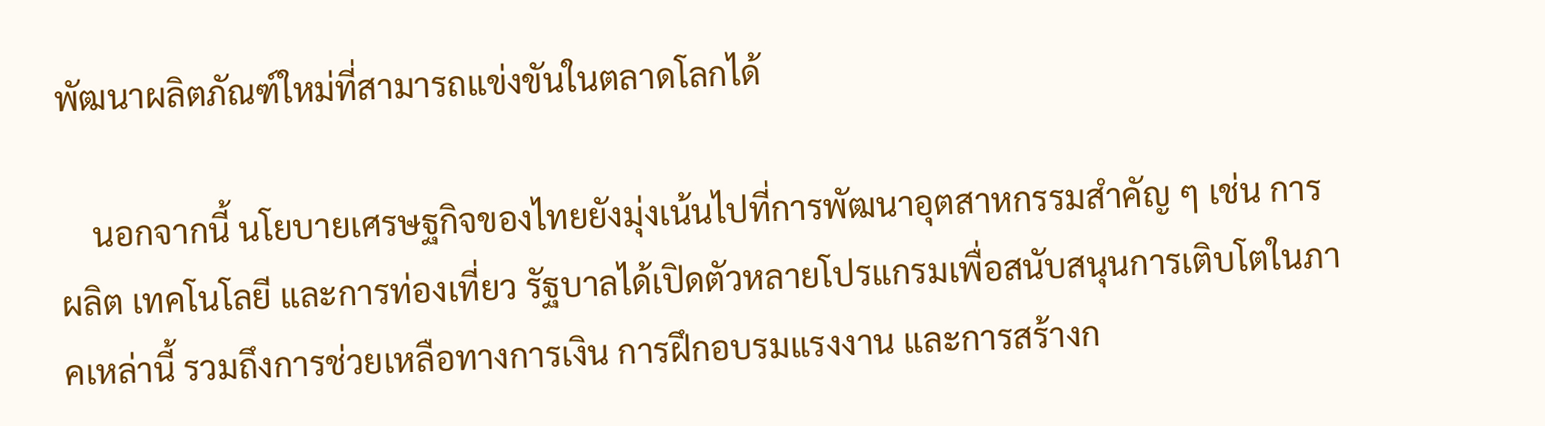พัฒนาผลิตภัณฑ์ใหม่ที่สามารถแข่งขันในตลาดโลกได้

    นอกจากนี้ นโยบายเศรษฐกิจของไทยยังมุ่งเน้นไปที่การพัฒนาอุตสาหกรรมสำคัญ ๆ เช่น การผลิต เทคโนโลยี และการท่องเที่ยว รัฐบาลได้เปิดตัวหลายโปรแกรมเพื่อสนับสนุนการเติบโตในภาคเหล่านี้ รวมถึงการช่วยเหลือทางการเงิน การฝึกอบรมแรงงาน และการสร้างก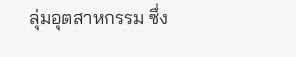ลุ่มอุตสาหกรรม ซึ่ง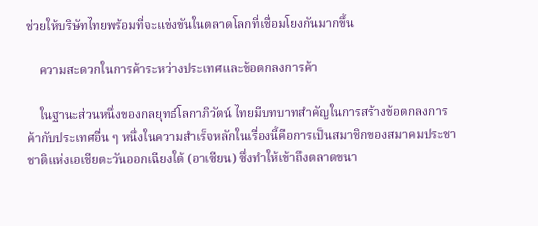ช่วยให้บริษัทไทยพร้อมที่จะแข่งขันในตลาดโลกที่เชื่อมโยงกันมากขึ้น

    ความสะดวกในการค้าระหว่างประเทศและข้อตกลงการค้า

    ในฐานะส่วนหนึ่งของกลยุทธ์โลกาภิวัตน์ ไทยมีบทบาทสำคัญในการสร้างข้อตกลงการค้ากับประเทศอื่น ๆ หนึ่งในความสำเร็จหลักในเรื่องนี้คือการเป็นสมาชิกของสมาคมประชาชาติแห่งเอเชียตะวันออกเฉียงใต้ (อาเซียน) ซึ่งทำให้เข้าถึงตลาดขนา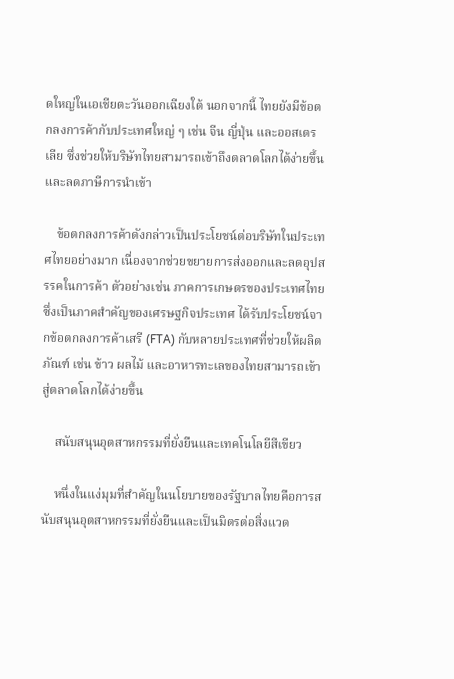ดใหญ่ในเอเชียตะวันออกเฉียงใต้ นอกจากนี้ ไทยยังมีข้อตกลงการค้ากับประเทศใหญ่ ๆ เช่น จีน ญี่ปุ่น และออสเตรเลีย ซึ่งช่วยให้บริษัทไทยสามารถเข้าถึงตลาดโลกได้ง่ายขึ้นและลดภาษีการนำเข้า

    ข้อตกลงการค้าดังกล่าวเป็นประโยชน์ต่อบริษัทในประเทศไทยอย่างมาก เนื่องจากช่วยขยายการส่งออกและลดอุปสรรคในการค้า ตัวอย่างเช่น ภาคการเกษตรของประเทศไทยซึ่งเป็นภาคสำคัญของเศรษฐกิจประเทศ ได้รับประโยชน์จากข้อตกลงการค้าเสรี (FTA) กับหลายประเทศที่ช่วยให้ผลิตภัณฑ์ เช่น ข้าว ผลไม้ และอาหารทะเลของไทยสามารถเข้าสู่ตลาดโลกได้ง่ายขึ้น

    สนับสนุนอุตสาหกรรมที่ยั่งยืนและเทคโนโลยีสีเขียว

    หนึ่งในแง่มุมที่สำคัญในนโยบายของรัฐบาลไทยคือการสนับสนุนอุตสาหกรรมที่ยั่งยืนและเป็นมิตรต่อสิ่งแวด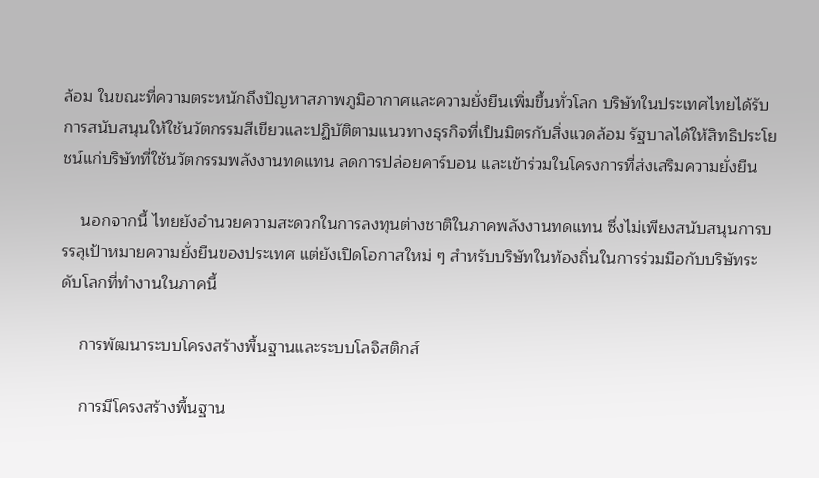ล้อม ในขณะที่ความตระหนักถึงปัญหาสภาพภูมิอากาศและความยั่งยืนเพิ่มขึ้นทั่วโลก บริษัทในประเทศไทยได้รับการสนับสนุนให้ใช้นวัตกรรมสีเขียวและปฏิบัติตามแนวทางธุรกิจที่เป็นมิตรกับสิ่งแวดล้อม รัฐบาลได้ให้สิทธิประโยชน์แก่บริษัทที่ใช้นวัตกรรมพลังงานทดแทน ลดการปล่อยคาร์บอน และเข้าร่วมในโครงการที่ส่งเสริมความยั่งยืน

    นอกจากนี้ ไทยยังอำนวยความสะดวกในการลงทุนต่างชาติในภาคพลังงานทดแทน ซึ่งไม่เพียงสนับสนุนการบรรลุเป้าหมายความยั่งยืนของประเทศ แต่ยังเปิดโอกาสใหม่ ๆ สำหรับบริษัทในท้องถิ่นในการร่วมมือกับบริษัทระดับโลกที่ทำงานในภาคนี้

    การพัฒนาระบบโครงสร้างพื้นฐานและระบบโลจิสติกส์

    การมีโครงสร้างพื้นฐาน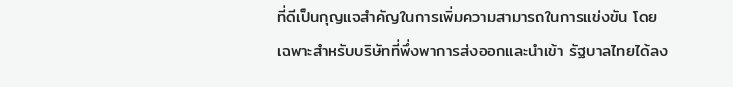ที่ดีเป็นกุญแจสำคัญในการเพิ่มความสามารถในการแข่งขัน โดยเฉพาะสำหรับบริษัทที่พึ่งพาการส่งออกและนำเข้า รัฐบาลไทยได้ลง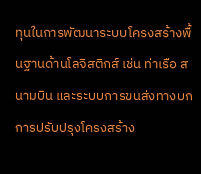ทุนในการพัฒนาระบบโครงสร้างพื้นฐานด้านโลจิสติกส์ เช่น ท่าเรือ สนามบิน และระบบการขนส่งทางบก การปรับปรุงโครงสร้าง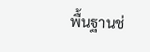พื้นฐานช่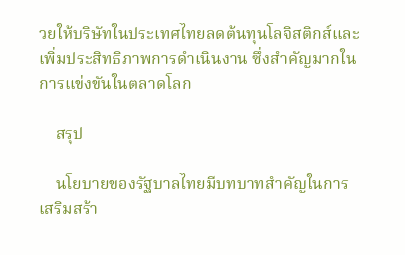วยให้บริษัทในประเทศไทยลดต้นทุนโลจิสติกส์และเพิ่มประสิทธิภาพการดำเนินงาน ซึ่งสำคัญมากในการแข่งขันในตลาดโลก

    สรุป

    นโยบายของรัฐบาลไทยมีบทบาทสำคัญในการเสริมสร้า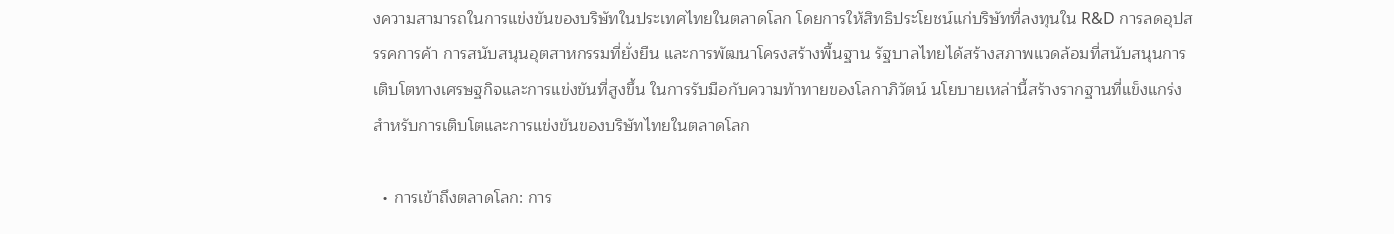งความสามารถในการแข่งขันของบริษัทในประเทศไทยในตลาดโลก โดยการให้สิทธิประโยชน์แก่บริษัทที่ลงทุนใน R&D การลดอุปสรรคการค้า การสนับสนุนอุตสาหกรรมที่ยั่งยืน และการพัฒนาโครงสร้างพื้นฐาน รัฐบาลไทยได้สร้างสภาพแวดล้อมที่สนับสนุนการเติบโตทางเศรษฐกิจและการแข่งขันที่สูงขึ้น ในการรับมือกับความท้าทายของโลกาภิวัตน์ นโยบายเหล่านี้สร้างรากฐานที่แข็งแกร่งสำหรับการเติบโตและการแข่งขันของบริษัทไทยในตลาดโลก

  • การเข้าถึงตลาดโลก: การ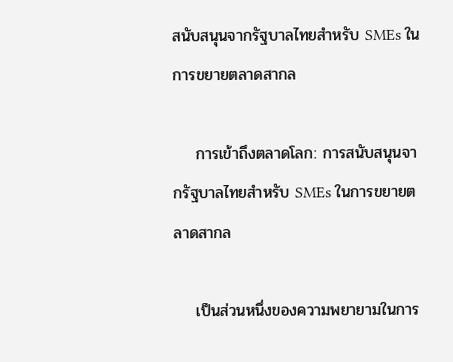สนับสนุนจากรัฐบาลไทยสำหรับ SMEs ในการขยายตลาดสากล

    การเข้าถึงตลาดโลก: การสนับสนุนจากรัฐบาลไทยสำหรับ SMEs ในการขยายตลาดสากล

    เป็นส่วนหนึ่งของความพยายามในการ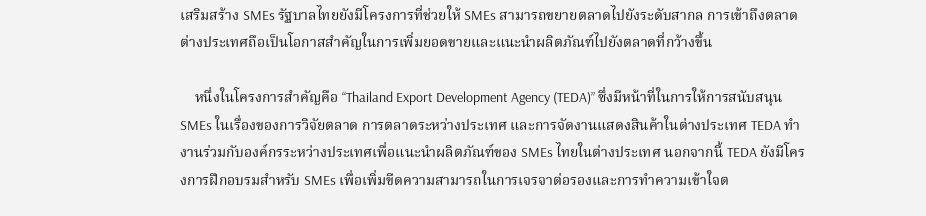เสริมสร้าง SMEs รัฐบาลไทยยังมีโครงการที่ช่วยให้ SMEs สามารถขยายตลาดไปยังระดับสากล การเข้าถึงตลาดต่างประเทศถือเป็นโอกาสสำคัญในการเพิ่มยอดขายและแนะนำผลิตภัณฑ์ไปยังตลาดที่กว้างขึ้น

    หนึ่งในโครงการสำคัญคือ “Thailand Export Development Agency (TEDA)” ซึ่งมีหน้าที่ในการให้การสนับสนุน SMEs ในเรื่องของการวิจัยตลาด การตลาดระหว่างประเทศ และการจัดงานแสดงสินค้าในต่างประเทศ TEDA ทำงานร่วมกับองค์กรระหว่างประเทศเพื่อแนะนำผลิตภัณฑ์ของ SMEs ไทยในต่างประเทศ นอกจากนี้ TEDA ยังมีโครงการฝึกอบรมสำหรับ SMEs เพื่อเพิ่มขีดความสามารถในการเจรจาต่อรองและการทำความเข้าใจต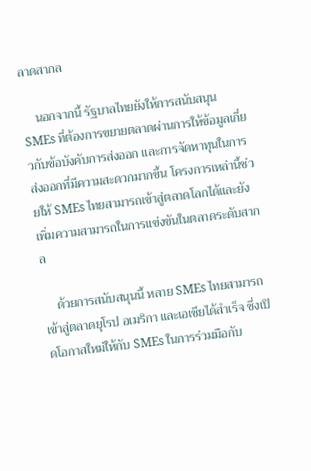ลาดสากล

    นอกจากนี้ รัฐบาลไทยยังให้การสนับสนุน SMEs ที่ต้องการขยายตลาดผ่านการให้ข้อมูลเกี่ยวกับข้อบังคับการส่งออก และการจัดหาทุนในการส่งออกที่มีความสะดวกมากขึ้น โครงการเหล่านี้ช่วยให้ SMEs ไทยสามารถเข้าสู่ตลาดโลกได้และยังเพิ่มความสามารถในการแข่งขันในตลาดระดับสากล

    ด้วยการสนับสนุนนี้ หลาย SMEs ไทยสามารถเข้าสู่ตลาดยุโรป อเมริกา และเอเชียได้สำเร็จ ซึ่งเปิดโอกาสใหม่ให้กับ SMEs ในการร่วมมือกับ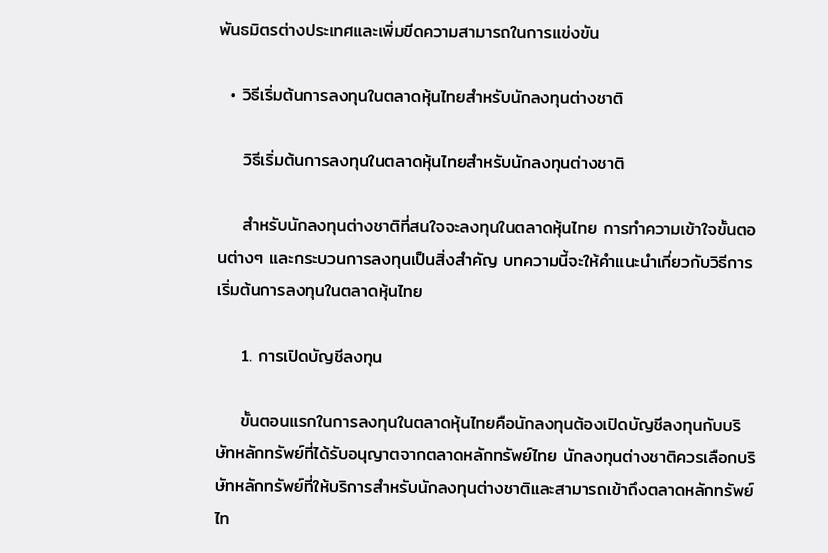พันธมิตรต่างประเทศและเพิ่มขีดความสามารถในการแข่งขัน

  • วิธีเริ่มต้นการลงทุนในตลาดหุ้นไทยสำหรับนักลงทุนต่างชาติ

    วิธีเริ่มต้นการลงทุนในตลาดหุ้นไทยสำหรับนักลงทุนต่างชาติ

    สำหรับนักลงทุนต่างชาติที่สนใจจะลงทุนในตลาดหุ้นไทย การทำความเข้าใจขั้นตอนต่างๆ และกระบวนการลงทุนเป็นสิ่งสำคัญ บทความนี้จะให้คำแนะนำเกี่ยวกับวิธีการเริ่มต้นการลงทุนในตลาดหุ้นไทย

    1. การเปิดบัญชีลงทุน

    ขั้นตอนแรกในการลงทุนในตลาดหุ้นไทยคือนักลงทุนต้องเปิดบัญชีลงทุนกับบริษัทหลักทรัพย์ที่ได้รับอนุญาตจากตลาดหลักทรัพย์ไทย นักลงทุนต่างชาติควรเลือกบริษัทหลักทรัพย์ที่ให้บริการสำหรับนักลงทุนต่างชาติและสามารถเข้าถึงตลาดหลักทรัพย์ไท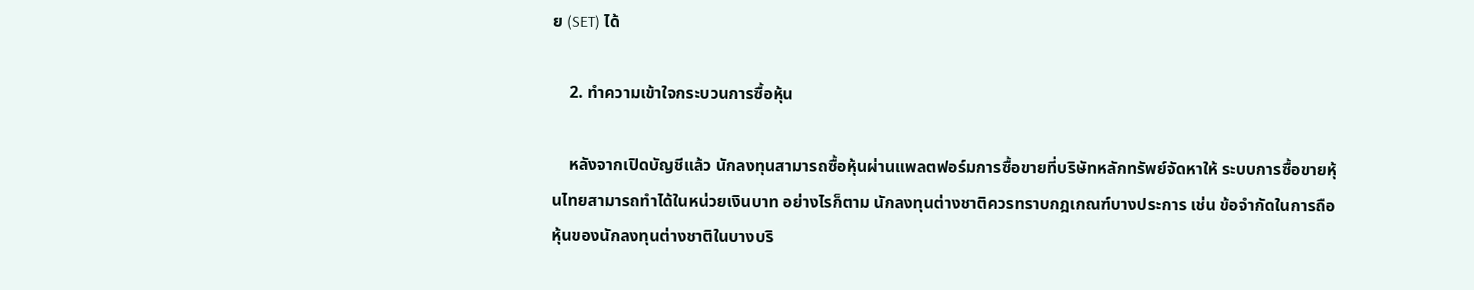ย (SET) ได้

    2. ทำความเข้าใจกระบวนการซื้อหุ้น

    หลังจากเปิดบัญชีแล้ว นักลงทุนสามารถซื้อหุ้นผ่านแพลตฟอร์มการซื้อขายที่บริษัทหลักทรัพย์จัดหาให้ ระบบการซื้อขายหุ้นไทยสามารถทำได้ในหน่วยเงินบาท อย่างไรก็ตาม นักลงทุนต่างชาติควรทราบกฎเกณฑ์บางประการ เช่น ข้อจำกัดในการถือหุ้นของนักลงทุนต่างชาติในบางบริ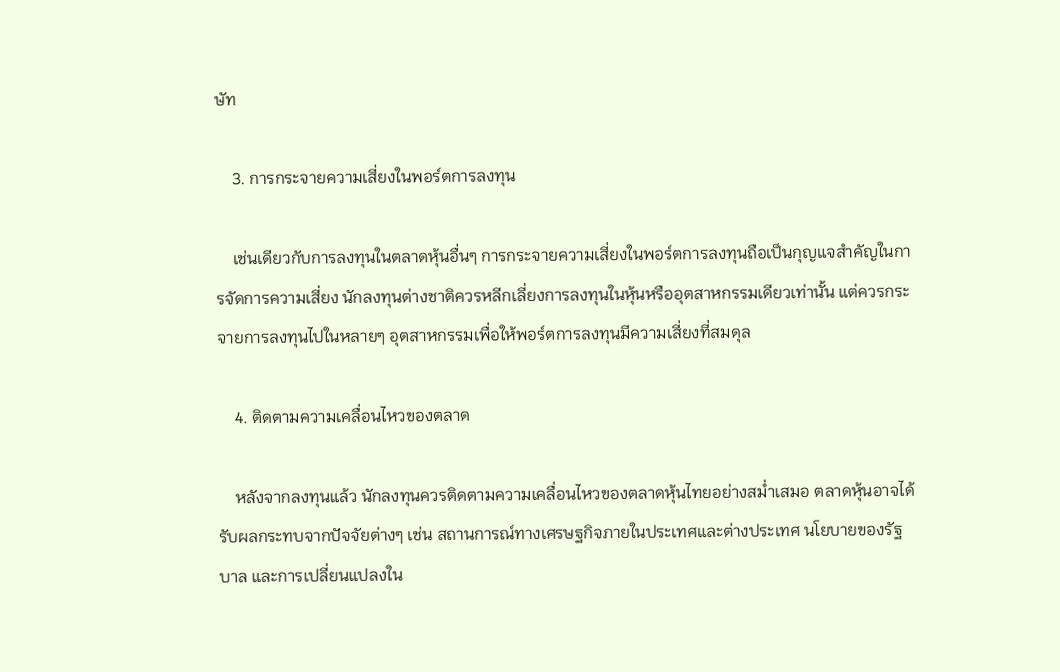ษัท

    3. การกระจายความเสี่ยงในพอร์ตการลงทุน

    เช่นเดียวกับการลงทุนในตลาดหุ้นอื่นๆ การกระจายความเสี่ยงในพอร์ตการลงทุนถือเป็นกุญแจสำคัญในการจัดการความเสี่ยง นักลงทุนต่างชาติควรหลีกเลี่ยงการลงทุนในหุ้นหรืออุตสาหกรรมเดียวเท่านั้น แต่ควรกระจายการลงทุนไปในหลายๆ อุตสาหกรรมเพื่อให้พอร์ตการลงทุนมีความเสี่ยงที่สมดุล

    4. ติดตามความเคลื่อนไหวของตลาด

    หลังจากลงทุนแล้ว นักลงทุนควรติดตามความเคลื่อนไหวของตลาดหุ้นไทยอย่างสม่ำเสมอ ตลาดหุ้นอาจได้รับผลกระทบจากปัจจัยต่างๆ เช่น สถานการณ์ทางเศรษฐกิจภายในประเทศและต่างประเทศ นโยบายของรัฐบาล และการเปลี่ยนแปลงใน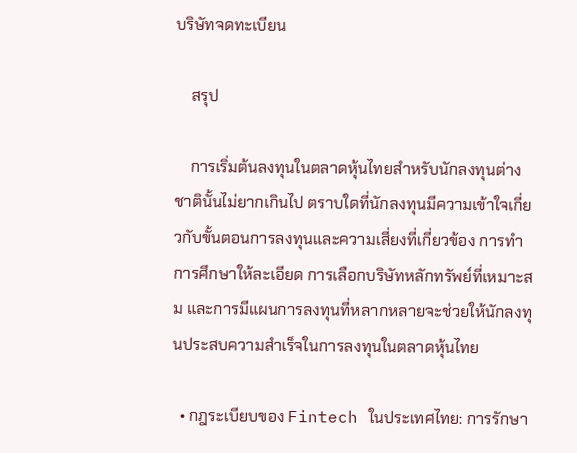บริษัทจดทะเบียน

    สรุป

    การเริ่มต้นลงทุนในตลาดหุ้นไทยสำหรับนักลงทุนต่างชาตินั้นไม่ยากเกินไป ตราบใดที่นักลงทุนมีความเข้าใจเกี่ยวกับขั้นตอนการลงทุนและความเสี่ยงที่เกี่ยวข้อง การทำการศึกษาให้ละเอียด การเลือกบริษัทหลักทรัพย์ที่เหมาะสม และการมีแผนการลงทุนที่หลากหลายจะช่วยให้นักลงทุนประสบความสำเร็จในการลงทุนในตลาดหุ้นไทย

  • กฎระเบียบของ Fintech ในประเทศไทย: การรักษา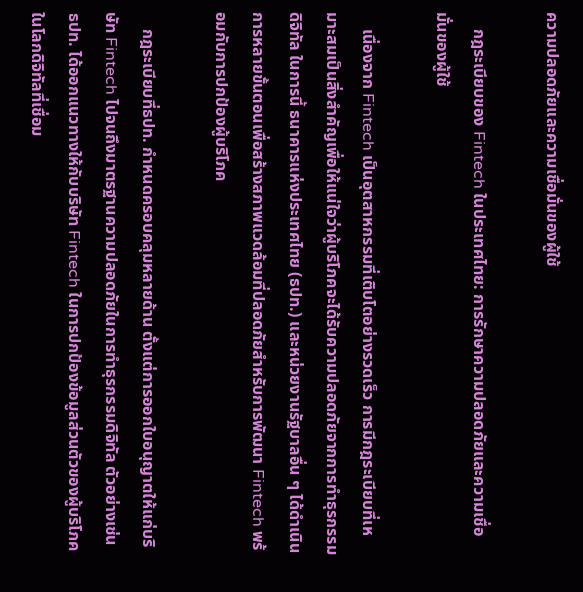ความปลอดภัยและความเชื่อมั่นของผู้ใช้

    กฎระเบียบของ Fintech ในประเทศไทย: การรักษาความปลอดภัยและความเชื่อมั่นของผู้ใช้

    เนื่องจาก Fintech เป็นอุตสาหกรรมที่เติบโตอย่างรวดเร็ว การมีกฎระเบียบที่เหมาะสมเป็นสิ่งสำคัญเพื่อให้แน่ใจว่าผู้บริโภคจะได้รับความปลอดภัยจากการทำธุรกรรมดิจิทัล ในการนี้ ธนาคารแห่งประเทศไทย (ธปท.) และหน่วยงานรัฐบาลอื่น ๆ ได้ดำเนินการหลายขั้นตอนเพื่อสร้างสภาพแวดล้อมที่ปลอดภัยสำหรับการพัฒนา Fintech พร้อมกับการปกป้องผู้บริโภค

    กฎระเบียบที่ธปท. กำหนดครอบคลุมหลายด้าน ตั้งแต่การออกใบอนุญาตให้แก่บริษัท Fintech ไปจนถึงมาตรฐานความปลอดภัยในการทำธุรกรรมดิจิทัล ตัวอย่างเช่น ธปท. ได้ออกแนวทางให้กับบริษัท Fintech ในการปกป้องข้อมูลส่วนตัวของผู้บริโภค ในโลกดิจิทัลที่เชื่อม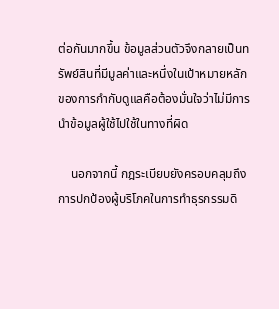ต่อกันมากขึ้น ข้อมูลส่วนตัวจึงกลายเป็นทรัพย์สินที่มีมูลค่าและหนึ่งในเป้าหมายหลักของการกำกับดูแลคือต้องมั่นใจว่าไม่มีการนำข้อมูลผู้ใช้ไปใช้ในทางที่ผิด

    นอกจากนี้ กฎระเบียบยังครอบคลุมถึงการปกป้องผู้บริโภคในการทำธุรกรรมดิ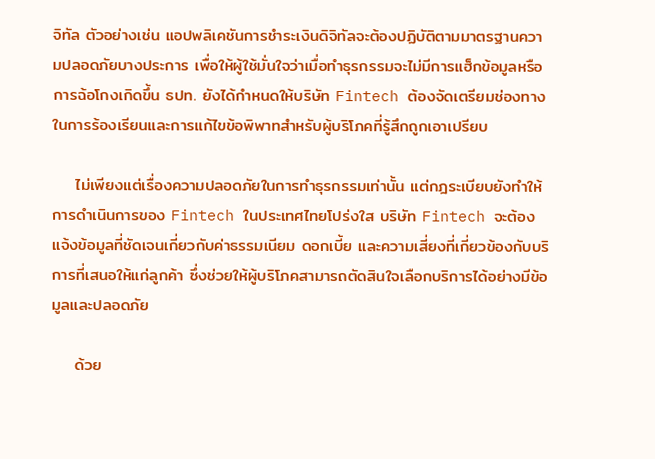จิทัล ตัวอย่างเช่น แอปพลิเคชันการชำระเงินดิจิทัลจะต้องปฏิบัติตามมาตรฐานความปลอดภัยบางประการ เพื่อให้ผู้ใช้มั่นใจว่าเมื่อทำธุรกรรมจะไม่มีการแฮ็กข้อมูลหรือการฉ้อโกงเกิดขึ้น ธปท. ยังได้กำหนดให้บริษัท Fintech ต้องจัดเตรียมช่องทางในการร้องเรียนและการแก้ไขข้อพิพาทสำหรับผู้บริโภคที่รู้สึกถูกเอาเปรียบ

    ไม่เพียงแต่เรื่องความปลอดภัยในการทำธุรกรรมเท่านั้น แต่กฎระเบียบยังทำให้การดำเนินการของ Fintech ในประเทศไทยโปร่งใส บริษัท Fintech จะต้องแจ้งข้อมูลที่ชัดเจนเกี่ยวกับค่าธรรมเนียม ดอกเบี้ย และความเสี่ยงที่เกี่ยวข้องกับบริการที่เสนอให้แก่ลูกค้า ซึ่งช่วยให้ผู้บริโภคสามารถตัดสินใจเลือกบริการได้อย่างมีข้อมูลและปลอดภัย

    ด้วย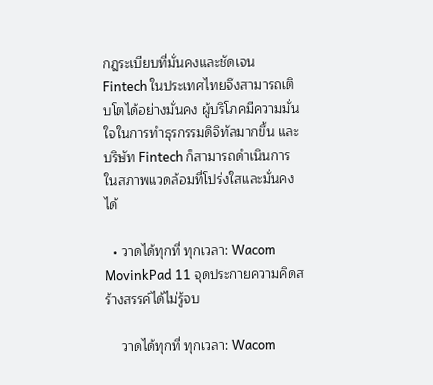กฎระเบียบที่มั่นคงและชัดเจน Fintech ในประเทศไทยจึงสามารถเติบโตได้อย่างมั่นคง ผู้บริโภคมีความมั่นใจในการทำธุรกรรมดิจิทัลมากขึ้น และบริษัท Fintech ก็สามารถดำเนินการในสภาพแวดล้อมที่โปร่งใสและมั่นคงได้

  • วาดได้ทุกที่ ทุกเวลา: Wacom MovinkPad 11 จุดประกายความคิดสร้างสรรค์ได้ไม่รู้จบ

    วาดได้ทุกที่ ทุกเวลา: Wacom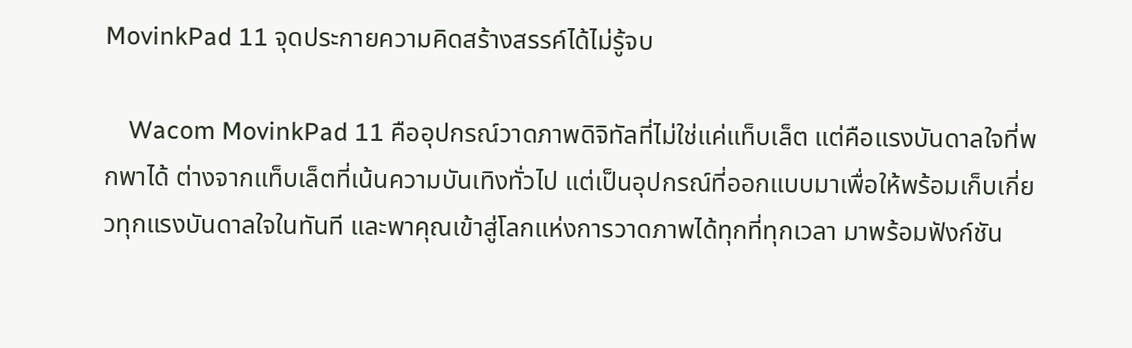MovinkPad 11 จุดประกายความคิดสร้างสรรค์ได้ไม่รู้จบ

    Wacom MovinkPad 11 คืออุปกรณ์วาดภาพดิจิทัลที่ไม่ใช่แค่แท็บเล็ต แต่คือแรงบันดาลใจที่พกพาได้ ต่างจากแท็บเล็ตที่เน้นความบันเทิงทั่วไป แต่เป็นอุปกรณ์ที่ออกแบบมาเพื่อให้พร้อมเก็บเกี่ยวทุกแรงบันดาลใจในทันที และพาคุณเข้าสู่โลกแห่งการวาดภาพได้ทุกที่ทุกเวลา มาพร้อมฟังก์ชัน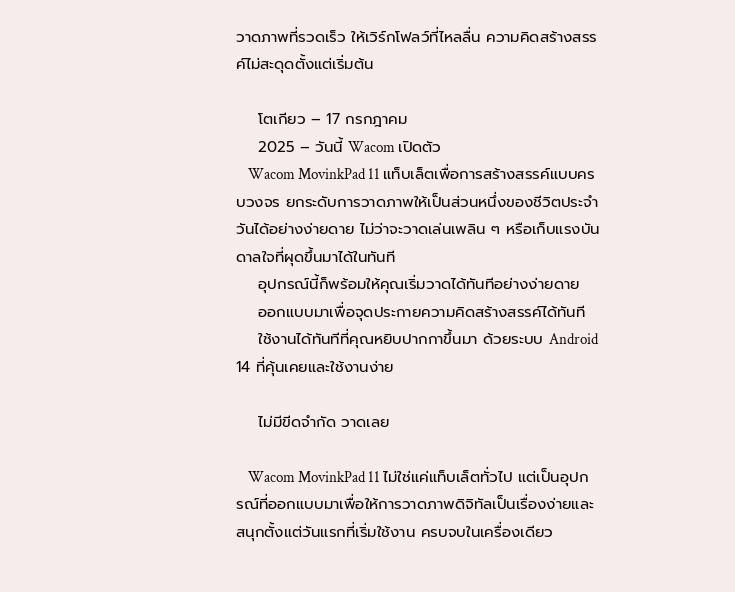วาดภาพที่รวดเร็ว ให้เวิร์กโฟลว์ที่ไหลลื่น ความคิดสร้างสรรค์ไม่สะดุดตั้งแต่เริ่มต้น

    โตเกียว – 17 กรกฎาคม
    2025 – วันนี้ Wacom เปิดตัว
    Wacom MovinkPad 11 แท็บเล็ตเพื่อการสร้างสรรค์แบบครบวงจร ยกระดับการวาดภาพให้เป็นส่วนหนึ่งของชีวิตประจำวันได้อย่างง่ายดาย ไม่ว่าจะวาดเล่นเพลิน ๆ หรือเก็บแรงบันดาลใจที่ผุดขึ้นมาได้ในทันที
    อุปกรณ์นี้ก็พร้อมให้คุณเริ่มวาดได้ทันทีอย่างง่ายดาย
    ออกแบบมาเพื่อจุดประกายความคิดสร้างสรรค์ได้ทันที
    ใช้งานได้ทันทีที่คุณหยิบปากกาขึ้นมา ด้วยระบบ Android 14 ที่คุ้นเคยและใช้งานง่าย

    ไม่มีขีดจำกัด วาดเลย

    Wacom MovinkPad 11 ไม่ใช่แค่แท็บเล็ตทั่วไป แต่เป็นอุปกรณ์ที่ออกแบบมาเพื่อให้การวาดภาพดิจิทัลเป็นเรื่องง่ายและสนุกตั้งแต่วันแรกที่เริ่มใช้งาน ครบจบในเครื่องเดียว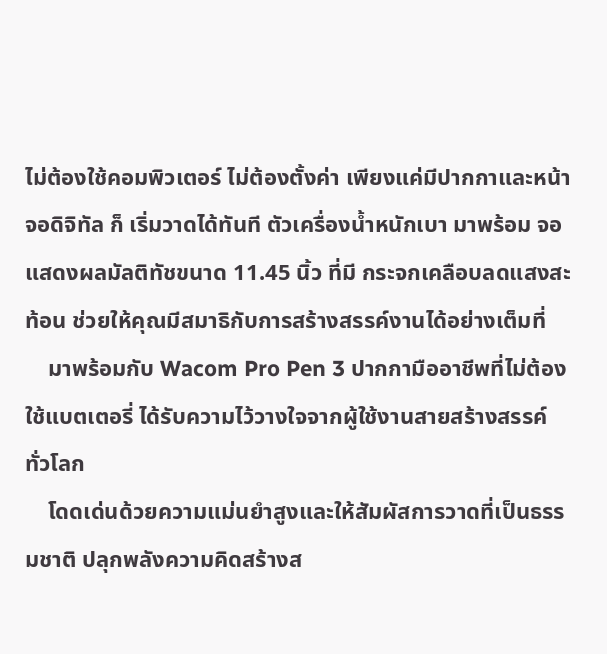ไม่ต้องใช้คอมพิวเตอร์ ไม่ต้องตั้งค่า เพียงแค่มีปากกาและหน้าจอดิจิทัล ก็ เริ่มวาดได้ทันที ตัวเครื่องน้ำหนักเบา มาพร้อม จอแสดงผลมัลติทัชขนาด 11.45 นิ้ว ที่มี กระจกเคลือบลดแสงสะท้อน ช่วยให้คุณมีสมาธิกับการสร้างสรรค์งานได้อย่างเต็มที่
    มาพร้อมกับ Wacom Pro Pen 3 ปากกามืออาชีพที่ไม่ต้องใช้แบตเตอรี่ ได้รับความไว้วางใจจากผู้ใช้งานสายสร้างสรรค์ทั่วโลก
    โดดเด่นด้วยความแม่นยำสูงและให้สัมผัสการวาดที่เป็นธรรมชาติ ปลุกพลังความคิดสร้างส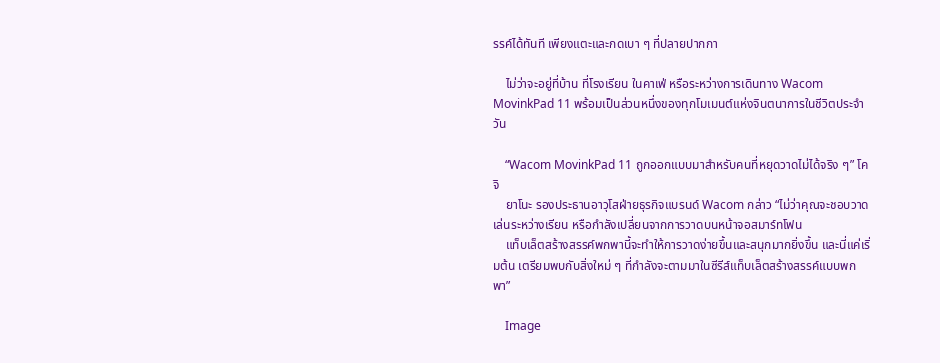รรค์ได้ทันที เพียงแตะและกดเบา ๆ ที่ปลายปากกา

    ไม่ว่าจะอยู่ที่บ้าน ที่โรงเรียน ในคาเฟ่ หรือระหว่างการเดินทาง Wacom MovinkPad 11 พร้อมเป็นส่วนหนึ่งของทุกโมเมนต์แห่งจินตนาการในชีวิตประจำวัน

    “Wacom MovinkPad 11 ถูกออกแบบมาสำหรับคนที่หยุดวาดไม่ได้จริง ๆ” โคจิ
    ยาโนะ รองประธานอาวุโสฝ่ายธุรกิจแบรนด์ Wacom กล่าว “ไม่ว่าคุณจะชอบวาดเล่นระหว่างเรียน หรือกำลังเปลี่ยนจากการวาดบนหน้าจอสมาร์ทโฟน
    แท็บเล็ตสร้างสรรค์พกพานี้จะทำให้การวาดง่ายขึ้นและสนุกมากยิ่งขึ้น และนี่แค่เริ่มต้น เตรียมพบกับสิ่งใหม่ ๆ ที่กำลังจะตามมาในซีรีส์แท็บเล็ตสร้างสรรค์แบบพกพา”

    Image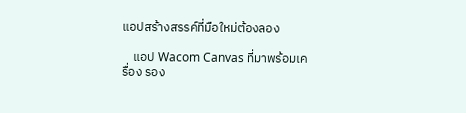แอปสร้างสรรค์ที่มือใหม่ต้องลอง

    แอป Wacom Canvas ที่มาพร้อมเครื่อง รอง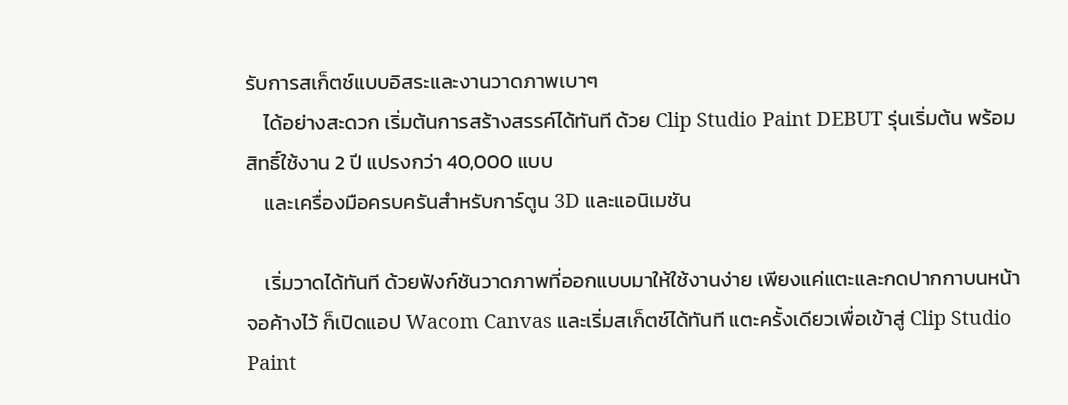รับการสเก็ตช์แบบอิสระและงานวาดภาพเบาๆ
    ได้อย่างสะดวก เริ่มต้นการสร้างสรรค์ได้ทันที ด้วย Clip Studio Paint DEBUT รุ่นเริ่มต้น พร้อมสิทธิ์ใช้งาน 2 ปี แปรงกว่า 40,000 แบบ
    และเครื่องมือครบครันสำหรับการ์ตูน 3D และแอนิเมชัน

    เริ่มวาดได้ทันที ด้วยฟังก์ชันวาดภาพที่ออกแบบมาให้ใช้งานง่าย เพียงแค่แตะและกดปากกาบนหน้าจอค้างไว้ ก็เปิดแอป Wacom Canvas และเริ่มสเก็ตช์ได้ทันที แตะครั้งเดียวเพื่อเข้าสู่ Clip Studio Paint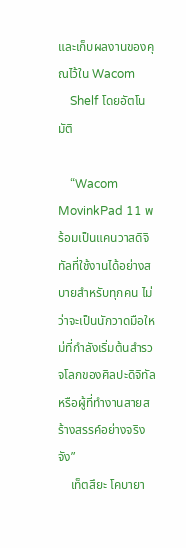และเก็บผลงานของคุณไว้ใน Wacom
    Shelf โดยอัตโนมัติ

    “Wacom MovinkPad 11 พร้อมเป็นแคนวาสดิจิทัลที่ใช้งานได้อย่างสบายสำหรับทุกคน ไม่ว่าจะเป็นนักวาดมือใหม่ที่กำลังเริ่มต้นสำรวจโลกของศิลปะดิจิทัล หรือผู้ที่ทำงานสายสร้างสรรค์อย่างจริงจัง”
    เท็ตสึยะ โคบายา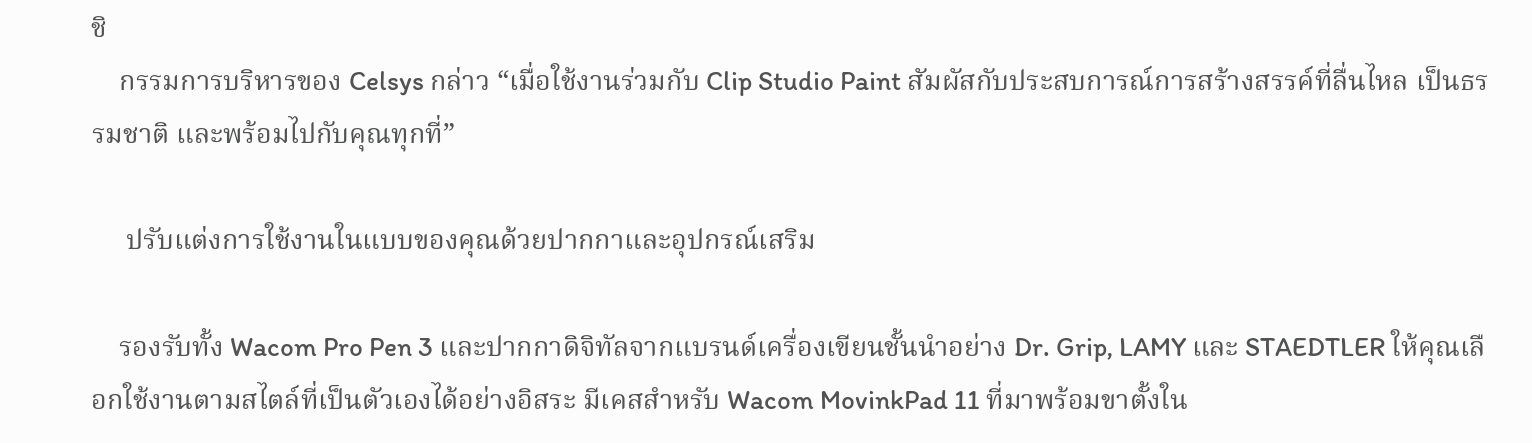ชิ
    กรรมการบริหารของ Celsys กล่าว “เมื่อใช้งานร่วมกับ Clip Studio Paint สัมผัสกับประสบการณ์การสร้างสรรค์ที่ลื่นไหล เป็นธรรมชาติ และพร้อมไปกับคุณทุกที่”

     ปรับแต่งการใช้งานในแบบของคุณด้วยปากกาและอุปกรณ์เสริม

    รองรับทั้ง Wacom Pro Pen 3 และปากกาดิจิทัลจากแบรนด์เครื่องเขียนชั้นนำอย่าง Dr. Grip, LAMY และ STAEDTLER ให้คุณเลือกใช้งานตามสไตล์ที่เป็นตัวเองได้อย่างอิสระ มีเคสสำหรับ Wacom MovinkPad 11 ที่มาพร้อมขาตั้งใน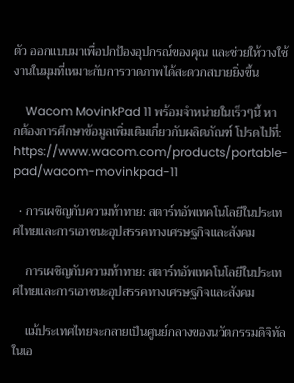ตัว ออกแบบมาเพื่อปกป้องอุปกรณ์ของคุณ และช่วยให้วางใช้งานในมุมที่เหมาะกับการวาดภาพได้สะดวกสบายยิ่งขึ้น

    Wacom MovinkPad 11 พร้อมจำหน่ายในเร็วๆนี้ หากต้องการศึกษาข้อมูลเพิ่มเติมเกี่ยวกับผลิตภัณฑ์ โปรดไปที่: https://www.wacom.com/products/portable-pad/wacom-movinkpad-11

  • การเผชิญกับความท้าทาย: สตาร์ทอัพเทคโนโลยีในประเทศไทยและการเอาชนะอุปสรรคทางเศรษฐกิจและสังคม

    การเผชิญกับความท้าทาย: สตาร์ทอัพเทคโนโลยีในประเทศไทยและการเอาชนะอุปสรรคทางเศรษฐกิจและสังคม

    แม้ประเทศไทยจะกลายเป็นศูนย์กลางของนวัตกรรมดิจิทัลในเอ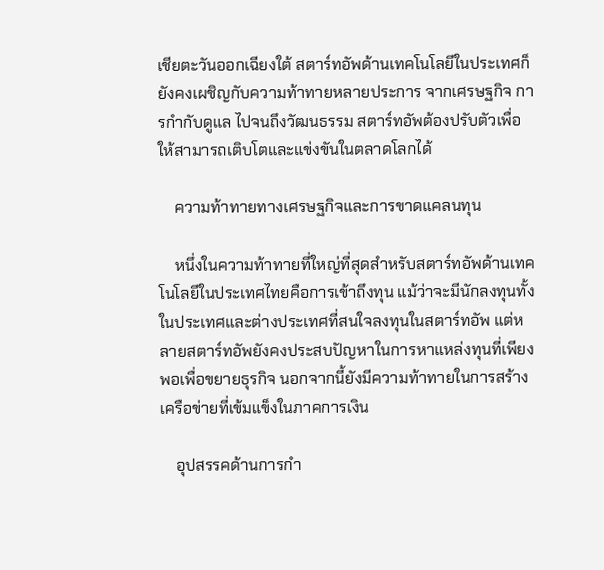เชียตะวันออกเฉียงใต้ สตาร์ทอัพด้านเทคโนโลยีในประเทศก็ยังคงเผชิญกับความท้าทายหลายประการ จากเศรษฐกิจ การกำกับดูแล ไปจนถึงวัฒนธรรม สตาร์ทอัพต้องปรับตัวเพื่อให้สามารถเติบโตและแข่งขันในตลาดโลกได้

    ความท้าทายทางเศรษฐกิจและการขาดแคลนทุน

    หนึ่งในความท้าทายที่ใหญ่ที่สุดสำหรับสตาร์ทอัพด้านเทคโนโลยีในประเทศไทยคือการเข้าถึงทุน แม้ว่าจะมีนักลงทุนทั้งในประเทศและต่างประเทศที่สนใจลงทุนในสตาร์ทอัพ แต่หลายสตาร์ทอัพยังคงประสบปัญหาในการหาแหล่งทุนที่เพียงพอเพื่อขยายธุรกิจ นอกจากนี้ยังมีความท้าทายในการสร้างเครือข่ายที่เข้มแข็งในภาคการเงิน

    อุปสรรคด้านการกำ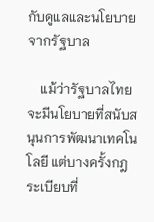กับดูแลและนโยบายจากรัฐบาล

    แม้ว่ารัฐบาลไทยจะมีนโยบายที่สนับสนุนการพัฒนาเทคโนโลยี แต่บางครั้งกฎระเบียบที่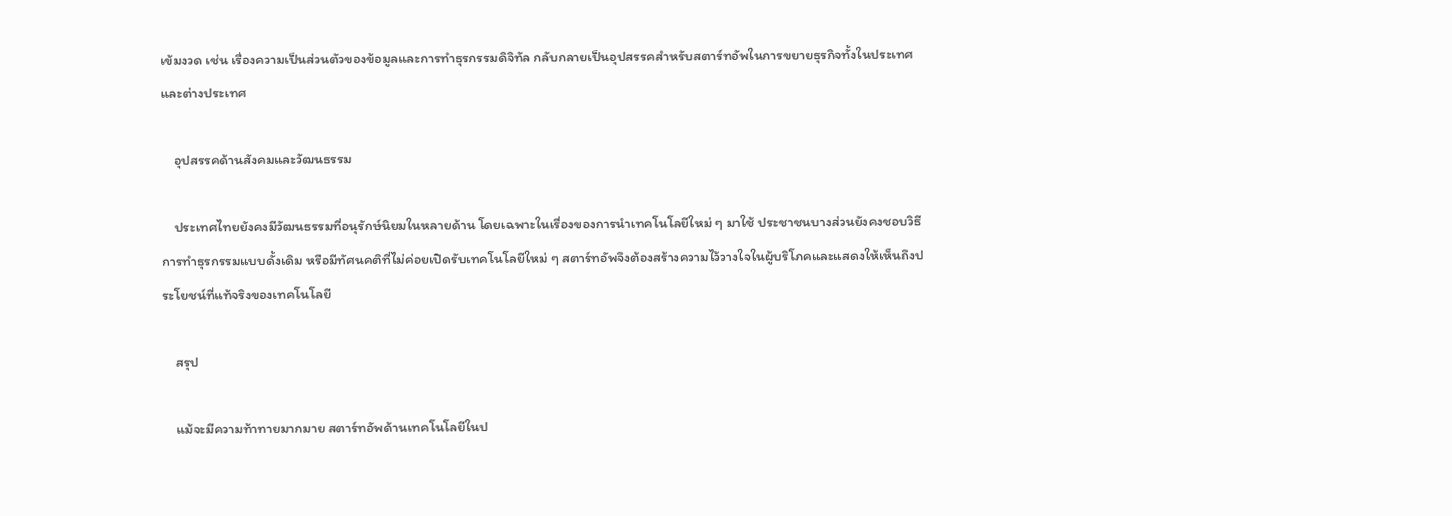เข้มงวด เช่น เรื่องความเป็นส่วนตัวของข้อมูลและการทำธุรกรรมดิจิทัล กลับกลายเป็นอุปสรรคสำหรับสตาร์ทอัพในการขยายธุรกิจทั้งในประเทศและต่างประเทศ

    อุปสรรคด้านสังคมและวัฒนธรรม

    ประเทศไทยยังคงมีวัฒนธรรมที่อนุรักษ์นิยมในหลายด้าน โดยเฉพาะในเรื่องของการนำเทคโนโลยีใหม่ ๆ มาใช้ ประชาชนบางส่วนยังคงชอบวิธีการทำธุรกรรมแบบดั้งเดิม หรือมีทัศนคติที่ไม่ค่อยเปิดรับเทคโนโลยีใหม่ ๆ สตาร์ทอัพจึงต้องสร้างความไว้วางใจในผู้บริโภคและแสดงให้เห็นถึงประโยชน์ที่แท้จริงของเทคโนโลยี

    สรุป

    แม้จะมีความท้าทายมากมาย สตาร์ทอัพด้านเทคโนโลยีในป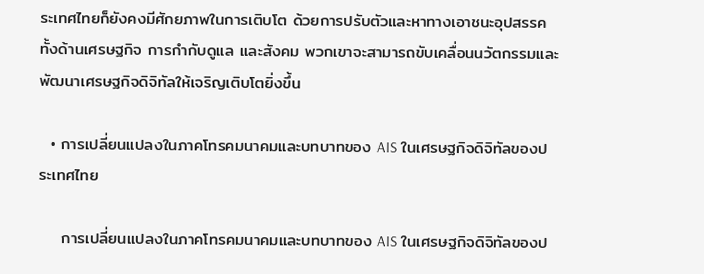ระเทศไทยก็ยังคงมีศักยภาพในการเติบโต ด้วยการปรับตัวและหาทางเอาชนะอุปสรรคทั้งด้านเศรษฐกิจ การกำกับดูแล และสังคม พวกเขาจะสามารถขับเคลื่อนนวัตกรรมและพัฒนาเศรษฐกิจดิจิทัลให้เจริญเติบโตยิ่งขึ้น

  • การเปลี่ยนแปลงในภาคโทรคมนาคมและบทบาทของ AIS ในเศรษฐกิจดิจิทัลของประเทศไทย

    การเปลี่ยนแปลงในภาคโทรคมนาคมและบทบาทของ AIS ในเศรษฐกิจดิจิทัลของป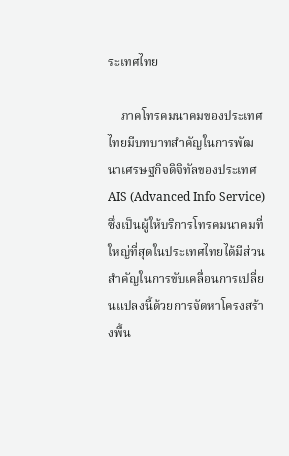ระเทศไทย

    ภาคโทรคมนาคมของประเทศไทยมีบทบาทสำคัญในการพัฒนาเศรษฐกิจดิจิทัลของประเทศ AIS (Advanced Info Service) ซึ่งเป็นผู้ให้บริการโทรคมนาคมที่ใหญ่ที่สุดในประเทศไทยได้มีส่วนสำคัญในการขับเคลื่อนการเปลี่ยนแปลงนี้ด้วยการจัดหาโครงสร้างพื้น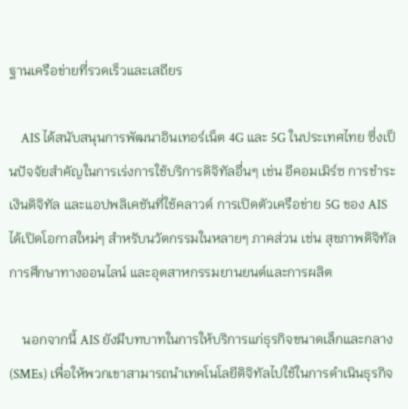ฐานเครือข่ายที่รวดเร็วและเสถียร

    AIS ได้สนับสนุนการพัฒนาอินเทอร์เน็ต 4G และ 5G ในประเทศไทย ซึ่งเป็นปัจจัยสำคัญในการเร่งการใช้บริการดิจิทัลอื่นๆ เช่น อีคอมเมิร์ซ การชำระเงินดิจิทัล และแอปพลิเคชันที่ใช้คลาวด์ การเปิดตัวเครือข่าย 5G ของ AIS ได้เปิดโอกาสใหม่ๆ สำหรับนวัตกรรมในหลายๆ ภาคส่วน เช่น สุขภาพดิจิทัล การศึกษาทางออนไลน์ และอุตสาหกรรมยานยนต์และการผลิต

    นอกจากนี้ AIS ยังมีบทบาทในการให้บริการแก่ธุรกิจขนาดเล็กและกลาง (SMEs) เพื่อให้พวกเขาสามารถนำเทคโนโลยีดิจิทัลไปใช้ในการดำเนินธุรกิจ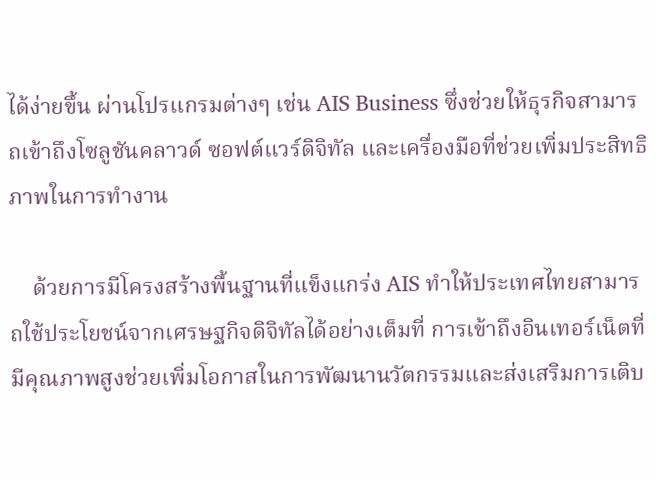ได้ง่ายขึ้น ผ่านโปรแกรมต่างๆ เช่น AIS Business ซึ่งช่วยให้ธุรกิจสามารถเข้าถึงโซลูชันคลาวด์ ซอฟต์แวร์ดิจิทัล และเครื่องมือที่ช่วยเพิ่มประสิทธิภาพในการทำงาน

    ด้วยการมีโครงสร้างพื้นฐานที่แข็งแกร่ง AIS ทำให้ประเทศไทยสามารถใช้ประโยชน์จากเศรษฐกิจดิจิทัลได้อย่างเต็มที่ การเข้าถึงอินเทอร์เน็ตที่มีคุณภาพสูงช่วยเพิ่มโอกาสในการพัฒนานวัตกรรมและส่งเสริมการเติบ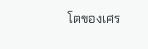โตของเศร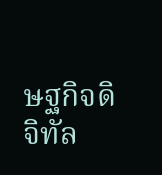ษฐกิจดิจิทัล